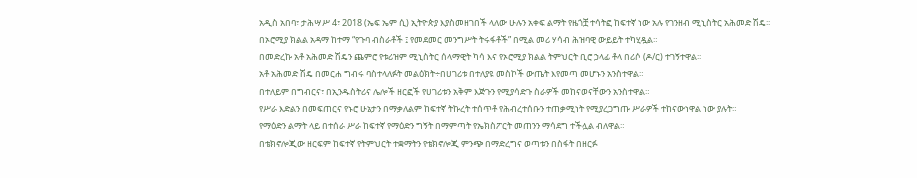አዲስ አበባ፣ ታሕሣሥ 4፣ 2018 (ኤፍ ኤም ሲ) ኢትዮጵያ እያስመዘገበች ላለው ሁሉን አቀፍ ልማት የዜጎቿ ተሳትፎ ከፍተኛ ነው አሉ የገንዘብ ሚኒስትር አሕመድ ሽዴ፡፡
በኦሮሚያ ክልል አዳማ ከተማ “የጉባ ብስራቶች ፤ የመደመር መንግሥት ትሩፋቶች” በሚል መሪ ሃሳብ ሕዝባዊ ውይይት ተካሂዷል።
በመድረኩ አቶ አሕመድ ሽዴን ጨምሮ የቱሪዝም ሚኒስትር ሰላማዊት ካሳ እና የኦሮሚያ ክልል ትምህርት ቢሮ ኃላፊ ቶላ በሪሶ (ዶ/ር) ተገኝተዋል፡፡
አቶ አሕመድ ሽዴ በመርሐ ግብሩ ባስተላለፉት መልዕክት÷በሀገሪቱ በተለያዩ መስኮች ውጤት እየመጣ መሆኑን አንስተዋል።
በተለይም በግብርና፣ በኢንዱስትሪና ሌሎች ዘርፎች የሀገሪቱን አቅም እጅጉን የሚያሳድጉ ስራዎች መከናወናቸውን አንስተዋል።
የሥራ እድልን በመፍጠርና የኑሮ ሁኔታን በማቃለልም ከፍተኛ ትኩረት ተሰጥቶ የሕብረተሰቡን ተጠቃሚነት የሚያረጋግጡ ሥራዎች ተከናውነዋል ነው ያሉት።
የማዕድን ልማት ላይ በተሰራ ሥራ ከፍተኛ የማዕድን ግኝት በማምጣት የኤክስፖርት መጠንን ማሳደግ ተችሏል ብለዋል።
በቴክኖሎጂው ዘርፍም ከፍተኛ የትምህርት ተቋማትን የቴክኖሎጂ ምንጭ በማድረግና ወጣቱን በስፋት በዘርፉ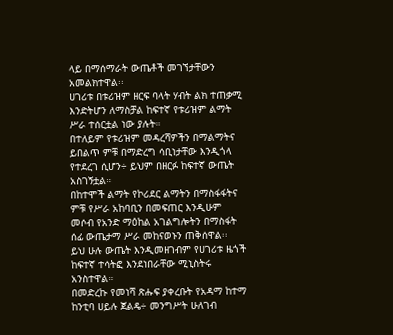ላይ በማሰማራት ውጤቶች መገኘታቸውን አመልክተዋል፡፡
ሀገሪቱ በቱሪዝም ዘርፍ ባላት ሃብት ልክ ተጠቃሚ እንድትሆን ለማስቻል ከፍተኛ የቱሪዝም ልማት ሥራ ተሰርቷል ነው ያሉት።
በተለይም የቱሪዝም መዳረሻዎችን በማልማትና ይበልጥ ምቹ በማድረግ ሳቢነታቸው እንዲጎላ የተደረገ ሲሆን÷ ይህም በዘርፉ ከፍተኛ ውጤት አስገኝቷል።
በከተሞች ልማት የኮሪደር ልማትን በማስፋፋትና ምቹ የሥራ አከባቢን በመፍጠር እንዲሁም መሶብ የአንድ ማዕከል አገልግሎትን በማስፋት ሰፊ ውጤታማ ሥራ መከናወኑን ጠቅሰዋል፡፡
ይህ ሁሉ ውጤት እንዲመዘገብም የሀገሪቱ ዜጎች ከፍተኛ ተሳትፎ እንደነበራቸው ሚኒስትሩ አንስተዋል።
በመድረኩ የመነሻ ጽሑፍ ያቀረቡት የአዳማ ከተማ ከንቲባ ሀይሉ ጀልዴ÷ መንግሥት ሁለገብ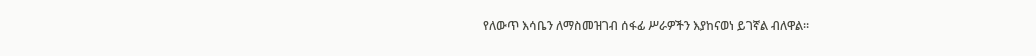የለውጥ እሳቤን ለማስመዝገብ ሰፋፊ ሥራዎችን እያከናወነ ይገኛል ብለዋል።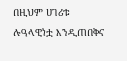በዚህም ሀገሪቱ ሉዓላዊነቷ እንዲጠበቅና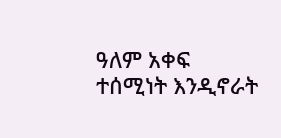ዓለም አቀፍ ተሰሚነት እንዲኖራት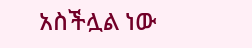አስችሏል ነው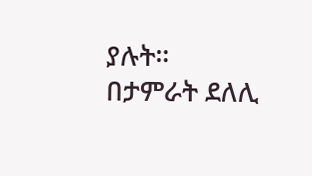ያሉት።
በታምራት ደለሊ